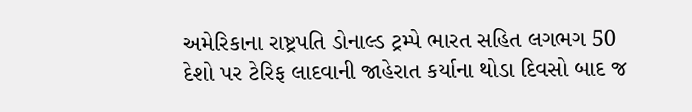અમેરિકાના રાષ્ટ્રપતિ ડોનાલ્ડ ટ્રમ્પે ભારત સહિત લગભગ 50 દેશો પર ટેરિફ લાદવાની જાહેરાત કર્યાના થોડા દિવસો બાદ જ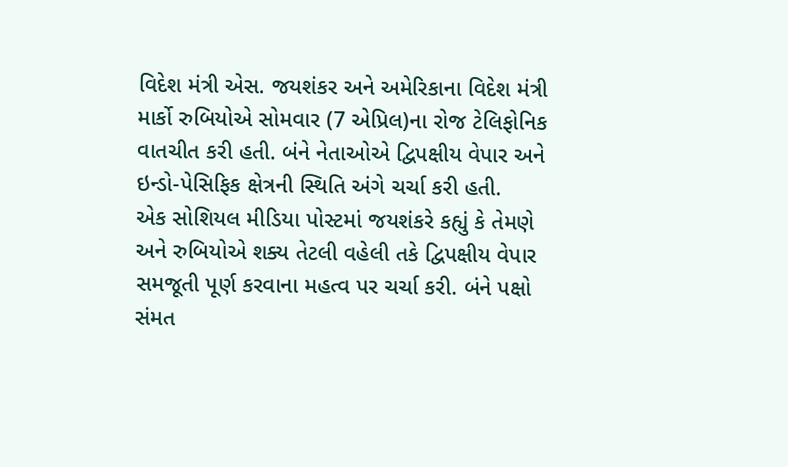વિદેશ મંત્રી એસ. જયશંકર અને અમેરિકાના વિદેશ મંત્રી માર્કો રુબિયોએ સોમવાર (7 એપ્રિલ)ના રોજ ટેલિફોનિક વાતચીત કરી હતી. બંને નેતાઓએ દ્વિપક્ષીય વેપાર અને ઇન્ડો-પેસિફિક ક્ષેત્રની સ્થિતિ અંગે ચર્ચા કરી હતી.
એક સોશિયલ મીડિયા પોસ્ટમાં જયશંકરે કહ્યું કે તેમણે અને રુબિયોએ શક્ય તેટલી વહેલી તકે દ્વિપક્ષીય વેપાર સમજૂતી પૂર્ણ કરવાના મહત્વ પર ચર્ચા કરી. બંને પક્ષો સંમત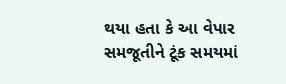થયા હતા કે આ વેપાર સમજૂતીને ટૂંક સમયમાં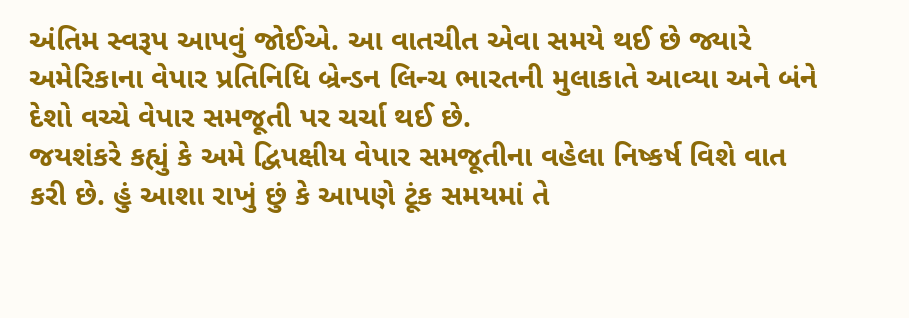અંતિમ સ્વરૂપ આપવું જોઈએ. આ વાતચીત એવા સમયે થઈ છે જ્યારે અમેરિકાના વેપાર પ્રતિનિધિ બ્રેન્ડન લિન્ચ ભારતની મુલાકાતે આવ્યા અને બંને દેશો વચ્ચે વેપાર સમજૂતી પર ચર્ચા થઈ છે.
જયશંકરે કહ્યું કે અમે દ્વિપક્ષીય વેપાર સમજૂતીના વહેલા નિષ્કર્ષ વિશે વાત કરી છે. હું આશા રાખું છું કે આપણે ટૂંક સમયમાં તે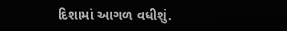દિશામાં આગળ વધીશું.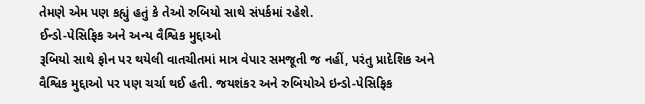તેમણે એમ પણ કહ્યું હતું કે તેઓ રુબિયો સાથે સંપર્કમાં રહેશે.
ઈન્ડો-પેસિફિક અને અન્ય વૈશ્વિક મુદ્દાઓ
રૂબિયો સાથે ફોન પર થયેલી વાતચીતમાં માત્ર વેપાર સમજૂતી જ નહીં, પરંતુ પ્રાદેશિક અને વૈશ્વિક મુદ્દાઓ પર પણ ચર્ચા થઈ હતી. જયશંકર અને રુબિયોએ ઇન્ડો-પેસિફિક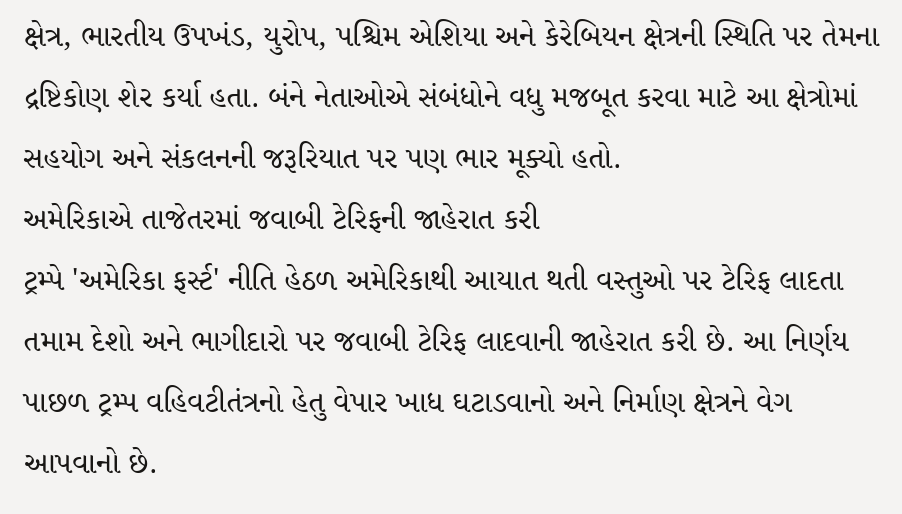ક્ષેત્ર, ભારતીય ઉપખંડ, યુરોપ, પશ્ચિમ એશિયા અને કેરેબિયન ક્ષેત્રની સ્થિતિ પર તેમના દ્રષ્ટિકોણ શેર કર્યા હતા. બંને નેતાઓએ સંબંધોને વધુ મજબૂત કરવા માટે આ ક્ષેત્રોમાં સહયોગ અને સંકલનની જરૂરિયાત પર પણ ભાર મૂક્યો હતો.
અમેરિકાએ તાજેતરમાં જવાબી ટેરિફની જાહેરાત કરી
ટ્રમ્પે 'અમેરિકા ફર્સ્ટ' નીતિ હેઠળ અમેરિકાથી આયાત થતી વસ્તુઓ પર ટેરિફ લાદતા તમામ દેશો અને ભાગીદારો પર જવાબી ટેરિફ લાદવાની જાહેરાત કરી છે. આ નિર્ણય પાછળ ટ્રમ્પ વહિવટીતંત્રનો હેતુ વેપાર ખાધ ઘટાડવાનો અને નિર્માણ ક્ષેત્રને વેગ આપવાનો છે.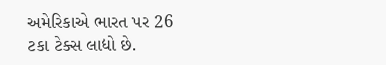અમેરિકાએ ભારત પર 26 ટકા ટેક્સ લાદ્યો છે.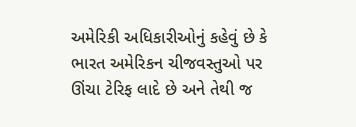અમેરિકી અધિકારીઓનું કહેવું છે કે ભારત અમેરિકન ચીજવસ્તુઓ પર ઊંચા ટેરિફ લાદે છે અને તેથી જ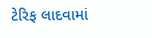ટેરિફ લાદવામાં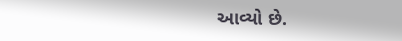આવ્યો છે.